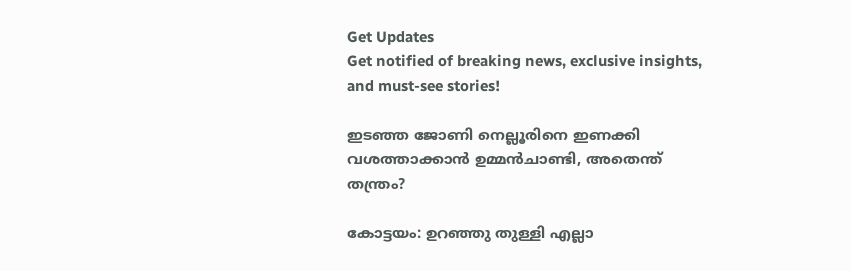Get Updates
Get notified of breaking news, exclusive insights, and must-see stories!

ഇടഞ്ഞ ജോണി നെല്ലൂരിനെ ഇണക്കി വശത്താക്കാന്‍ ഉമ്മന്‍ചാണ്ടി, അതെന്ത് തന്ത്രം?

കോട്ടയം: ഉറഞ്ഞു തുള്ളി എല്ലാ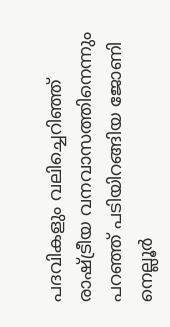പദവികളും വലിച്ചെറിഞ്ഞ് രാഷ്ട്രീയ വനവാസത്തിനെന്നും പറഞ്ഞ് പടിയിറങ്ങിയ ജോണി നെല്ലൂര്‍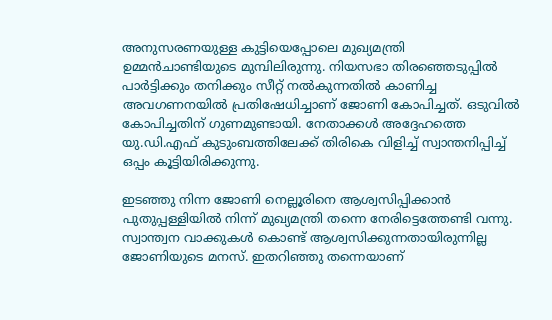അനുസരണയുള്ള കുട്ടിയെപ്പോലെ മുഖ്യമന്ത്രി ഉമ്മന്‍ചാണ്ടിയുടെ മുമ്പിലിരുന്നു. നിയസഭാ തിരഞ്ഞെടുപ്പില്‍ പാര്‍ട്ടിക്കും തനിക്കും സീറ്റ് നല്‍കുന്നതില്‍ കാണിച്ച അവഗണനയില്‍ പ്രതിഷേധിച്ചാണ് ജോണി കോപിച്ചത്. ഒടുവില്‍ കോപിച്ചതിന് ഗുണമുണ്ടായി. നേതാക്കള്‍ അദ്ദേഹത്തെ യു.ഡി.എഫ് കുടുംബത്തിലേക്ക് തിരികെ വിളിച്ച് സ്വാന്തനിപ്പിച്ച് ഒപ്പം കൂട്ടിയിരിക്കുന്നു.

ഇടഞ്ഞു നിന്ന ജോണി നെല്ലൂരിനെ ആശ്വസിപ്പിക്കാന്‍ പുതുപ്പള്ളിയില്‍ നിന്ന് മുഖ്യമന്ത്രി തന്നെ നേരിട്ടെത്തേണ്ടി വന്നു. സ്വാന്ത്വന വാക്കുകള്‍ കൊണ്ട് ആശ്വസിക്കുന്നതായിരുന്നില്ല ജോണിയുടെ മനസ്. ഇതറിഞ്ഞു തന്നെയാണ്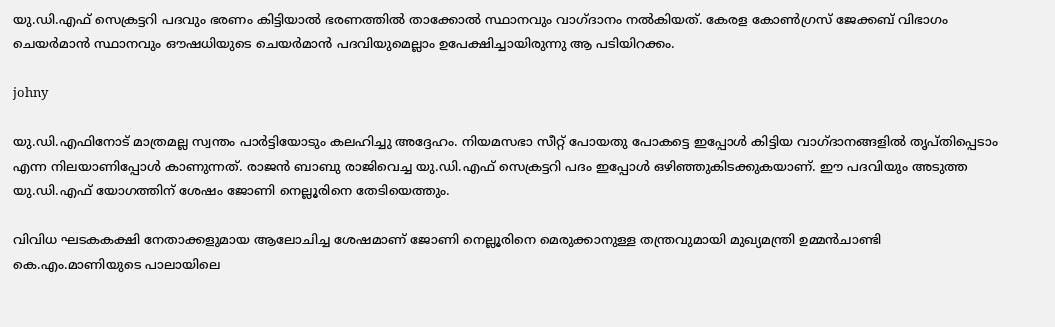യു.ഡി.എഫ് സെക്രട്ടറി പദവും ഭരണം കിട്ടിയാല്‍ ഭരണത്തില്‍ താക്കോല്‍ സ്ഥാനവും വാഗ്ദാനം നല്‍കിയത്. കേരള കോണ്‍ഗ്രസ് ജേക്കബ് വിഭാഗം ചെയര്‍മാന്‍ സ്ഥാനവും ഔഷധിയുടെ ചെയര്‍മാന്‍ പദവിയുമെല്ലാം ഉപേക്ഷിച്ചായിരുന്നു ആ പടിയിറക്കം.

johny

യു.ഡി.എഫിനോട് മാത്രമല്ല സ്വന്തം പാര്‍ട്ടിയോടും കലഹിച്ചു അദ്ദേഹം. നിയമസഭാ സീറ്റ് പോയതു പോകട്ടെ ഇപ്പോള്‍ കിട്ടിയ വാഗ്ദാനങ്ങളില്‍ തൃപ്തിപ്പെടാം എന്ന നിലയാണിപ്പോള്‍ കാണുന്നത്. രാജന്‍ ബാബു രാജിവെച്ച യു.ഡി.എഫ് സെക്രട്ടറി പദം ഇപ്പോള്‍ ഒഴിഞ്ഞുകിടക്കുകയാണ്. ഈ പദവിയും അടുത്ത യു.ഡി.എഫ് യോഗത്തിന് ശേഷം ജോണി നെല്ലൂരിനെ തേടിയെത്തും.

വിവിധ ഘടകകക്ഷി നേതാക്കളുമായ ആലോചിച്ച ശേഷമാണ് ജോണി നെല്ലൂരിനെ മെരുക്കാനുള്ള തന്ത്രവുമായി മുഖ്യമന്ത്രി ഉമ്മന്‍ചാണ്ടി കെ.എം.മാണിയുടെ പാലായിലെ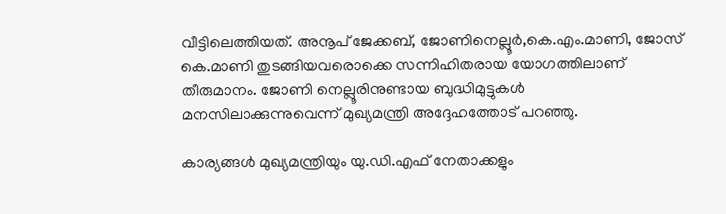വീട്ടിലെത്തിയത്. അനൂപ് ജേക്കബ്, ജോണിനെല്ലൂര്‍,കെ.എം.മാണി, ജോസ് കെ.മാണി തുടങ്ങിയവരൊക്കെ സന്നിഹിതരായ യോഗത്തിലാണ് തീരുമാനം. ജോണി നെല്ലൂരിനുണ്ടായ ബുദ്ധിമുട്ടുകള്‍ മനസിലാക്കുന്നുവെന്ന് മുഖ്യമന്ത്രി അദ്ദേഹത്തോട് പറഞ്ഞു.

കാര്യങ്ങള്‍ മുഖ്യമന്ത്രിയും യു.ഡി.എഫ് നേതാക്കളും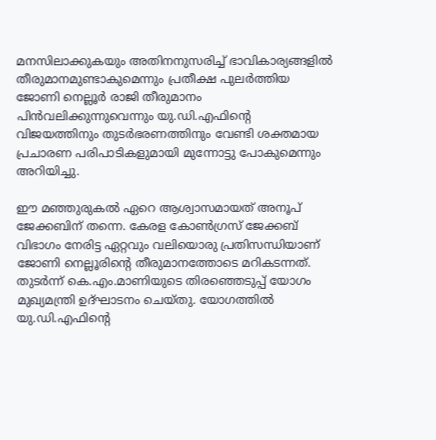മനസിലാക്കുകയും അതിനനുസരിച്ച് ഭാവികാര്യങ്ങളില്‍ തീരുമാനമുണ്ടാകുമെന്നും പ്രതീക്ഷ പുലര്‍ത്തിയ ജോണി നെല്ലൂര്‍ രാജി തീരുമാനം പിന്‍വലിക്കുന്നുവെന്നും യു.ഡി.എഫിന്റെ വിജയത്തിനും തുടര്‍ഭരണത്തിനും വേണ്ടി ശക്തമായ പ്രചാരണ പരിപാടികളുമായി മുന്നോട്ടു പോകുമെന്നും അറിയിച്ചു.

ഈ മഞ്ഞുരുകല്‍ ഏറെ ആശ്വാസമായത് അനൂപ് ജേക്കബിന് തന്നെ. കേരള കോണ്‍ഗ്രസ് ജേക്കബ് വിഭാഗം നേരിട്ട ഏറ്റവും വലിയൊരു പ്രതിസന്ധിയാണ് ജോണി നെല്ലൂരിന്റെ തീരുമാനത്തോടെ മറികടന്നത്. തുടര്‍ന്ന് കെ.എം.മാണിയുടെ തിരഞ്ഞെടുപ്പ് യോഗം മുഖ്യമന്ത്രി ഉദ്ഘാടനം ചെയ്തു. യോഗത്തില്‍ യു.ഡി.എഫിന്റെ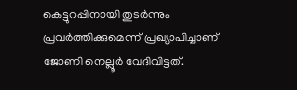കെട്ടുറപ്പിനായി തുടര്‍ന്നും പ്രവര്‍ത്തിക്കുമെന്ന് പ്രഖ്യാപിച്ചാണ് ജോണി നെല്ലൂര്‍ വേദിവിട്ടത്.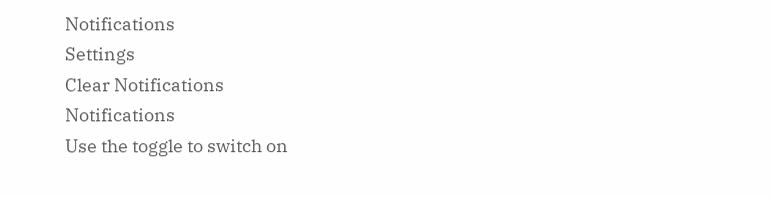Notifications
Settings
Clear Notifications
Notifications
Use the toggle to switch on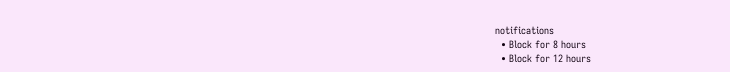notifications
  • Block for 8 hours
  • Block for 12 hours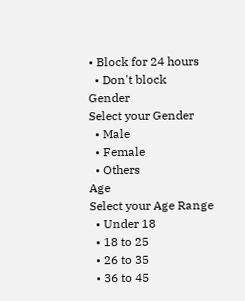• Block for 24 hours
  • Don't block
Gender
Select your Gender
  • Male
  • Female
  • Others
Age
Select your Age Range
  • Under 18
  • 18 to 25
  • 26 to 35
  • 36 to 45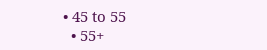• 45 to 55
  • 55+